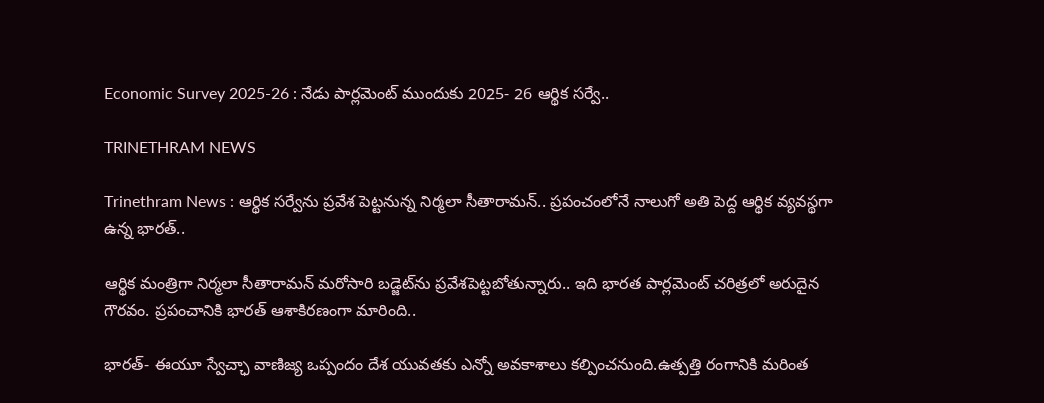Economic Survey 2025-26 : నేడు పార్లమెంట్ ముందుకు 2025- 26 ఆర్థిక సర్వే..

TRINETHRAM NEWS

Trinethram News : ఆర్థిక సర్వేను ప్రవేశ పెట్టనున్న నిర్మలా సీతారామన్.. ప్రపంచంలోనే నాలుగో అతి పెద్ద ఆర్థిక వ్యవస్థగా ఉన్న భారత్..

ఆర్థిక మంత్రిగా నిర్మలా సీతారామన్ మరోసారి బడ్జెట్‌ను ప్రవేశపెట్టబోతున్నారు.. ఇది భారత పార్లమెంట్ చరిత్రలో అరుదైన గౌరవం. ప్రపంచానికి భారత్ ఆశాకిరణంగా మారింది..

భారత్- ఈయూ స్వేచ్ఛా వాణిజ్య ఒప్పందం దేశ యువతకు ఎన్నో అవకాశాలు కల్పించనుంది.ఉత్పత్తి రంగానికి మరింత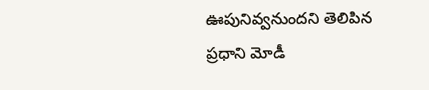ఊపునివ్వనుందని తెలిపిన ప్రధాని మోడీ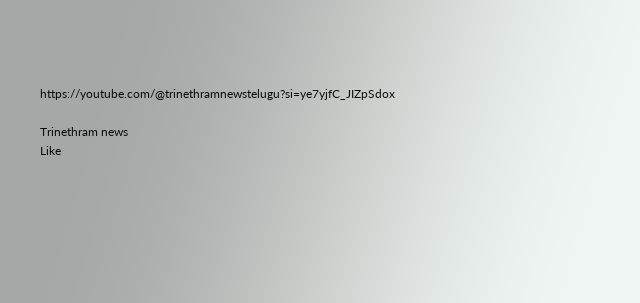https://youtube.com/@trinethramnewstelugu?si=ye7yjfC_JIZpSdox

Trinethram news
Like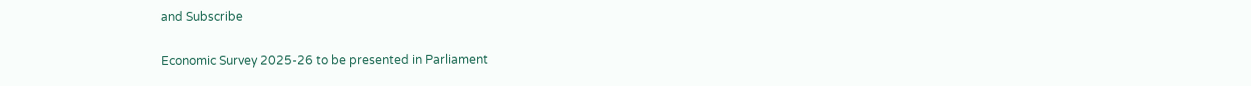and Subscribe

Economic Survey 2025-26 to be presented in Parliament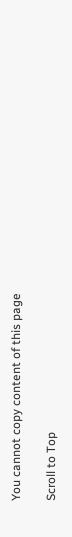You cannot copy content of this page

Scroll to Top